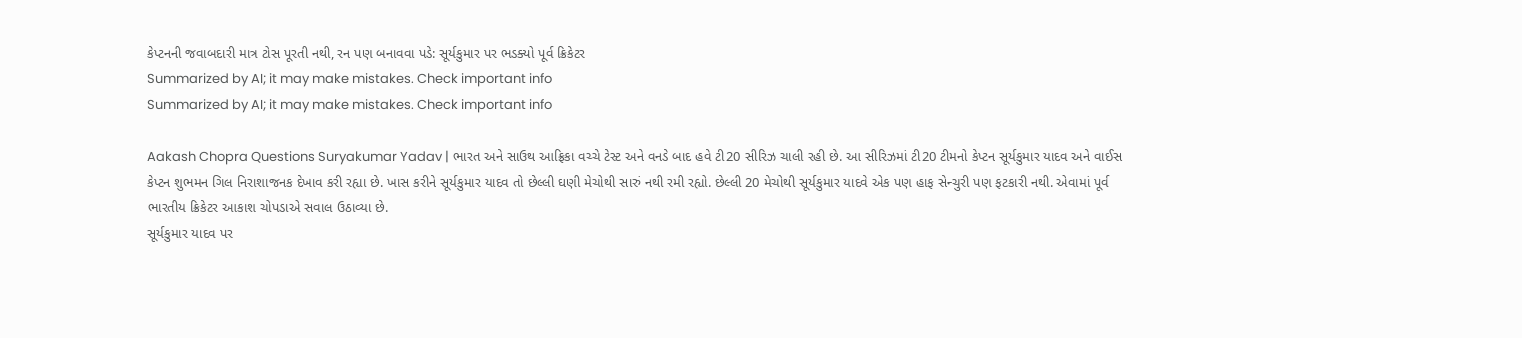કેપ્ટનની જવાબદારી માત્ર ટોસ પૂરતી નથી, રન પણ બનાવવા પડે: સૂર્યકુમાર પર ભડક્યો પૂર્વ ક્રિકેટર
Summarized by AI; it may make mistakes. Check important info
Summarized by AI; it may make mistakes. Check important info

Aakash Chopra Questions Suryakumar Yadav | ભારત અને સાઉથ આફ્રિકા વચ્ચે ટેસ્ટ અને વનડે બાદ હવે ટી20 સીરિઝ ચાલી રહી છે. આ સીરિઝમાં ટી20 ટીમનો કેપ્ટન સૂર્યકુમાર યાદવ અને વાઈસ કેપ્ટન શુભમન ગિલ નિરાશાજનક દેખાવ કરી રહ્યા છે. ખાસ કરીને સૂર્યકુમાર યાદવ તો છેલ્લી ઘણી મેચોથી સારું નથી રમી રહ્યો. છેલ્લી 20 મેચોથી સૂર્યકુમાર યાદવે એક પણ હાફ સેન્ચુરી પણ ફટકારી નથી. એવામાં પૂર્વ ભારતીય ક્રિકેટર આકાશ ચોપડાએ સવાલ ઉઠાવ્યા છે.
સૂર્યકુમાર યાદવ પર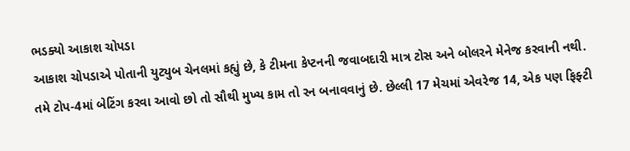ભડક્યો આકાશ ચોપડા
આકાશ ચોપડાએ પોતાની યુટ્યુબ ચેનલમાં કહ્યું છે, કે ટીમના કેપ્ટનની જવાબદારી માત્ર ટોસ અને બોલરને મેનેજ કરવાની નથી. તમે ટોપ-4માં બેટિંગ કરવા આવો છો તો સૌથી મુખ્ય કામ તો રન બનાવવાનું છે. છેલ્લી 17 મેચમાં એવરેજ 14, એક પણ ફિફ્ટી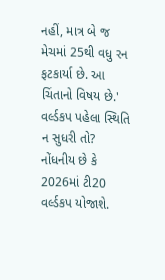નહીં, માત્ર બે જ મેચમાં 25થી વધુ રન ફટકાર્યા છે. આ ચિંતાનો વિષય છે.'
વર્લ્ડકપ પહેલા સ્થિતિ ન સુધરી તો?
નોંધનીય છે કે 2026માં ટી20 વર્લ્ડકપ યોજાશે.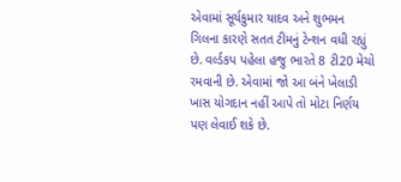એવામાં સૂર્યકુમાર યાદવ અને શુભમન ગિલના કારણે સતત ટીમનું ટેન્શન વધી રહ્યું છે. વર્લ્ડકપ પહેલા હજુ ભારતે 8 ટી20 મેચો રમવાની છે. એવામાં જો આ બંને ખેલાડી ખાસ યોગદાન નહીં આપે તો મોટા નિર્ણય પણ લેવાઈ શકે છે.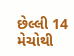છેલ્લી 14 મેચોથી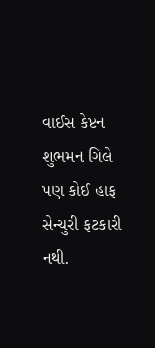વાઈસ કેપ્ટન શુભમન ગિલે પણ કોઈ હાફ સેન્ચુરી ફટકારી નથી.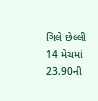ગિલે છેલ્લી 14 મેચમાં 23.90ની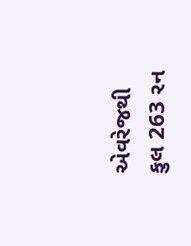એવરેજથી કુલ 263 રન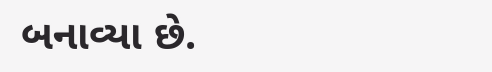બનાવ્યા છે.